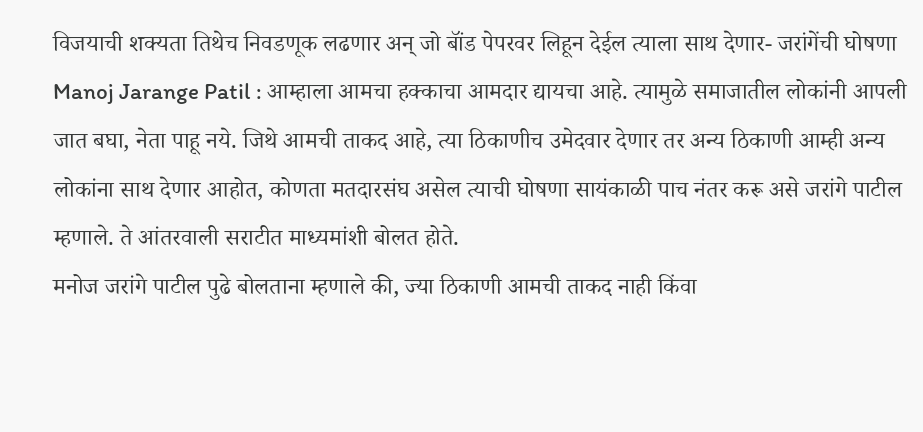विजयाची शक्यता तिथेच निवडणूक लढणार अन् जो बॉंड पेपरवर लिहून देईल त्याला साथ देणार- जरांगेंची घोषणा
Manoj Jarange Patil : आम्हाला आमचा हक्काचा आमदार द्यायचा आहे. त्यामुळे समाजातील लोकांनी आपली जात बघा, नेता पाहू नये. जिथे आमची ताकद आहे, त्या ठिकाणीच उमेदवार देणार तर अन्य ठिकाणी आम्ही अन्य लोकांना साथ देणार आहोत, कोणता मतदारसंघ असेल त्याची घोषणा सायंकाळी पाच नंतर करू असे जरांगे पाटील म्हणाले. ते आंतरवाली सराटीत माध्यमांशी बोलत होते.
मनोज जरांगे पाटील पुढे बोलताना म्हणाले की, ज्या ठिकाणी आमची ताकद नाही किंवा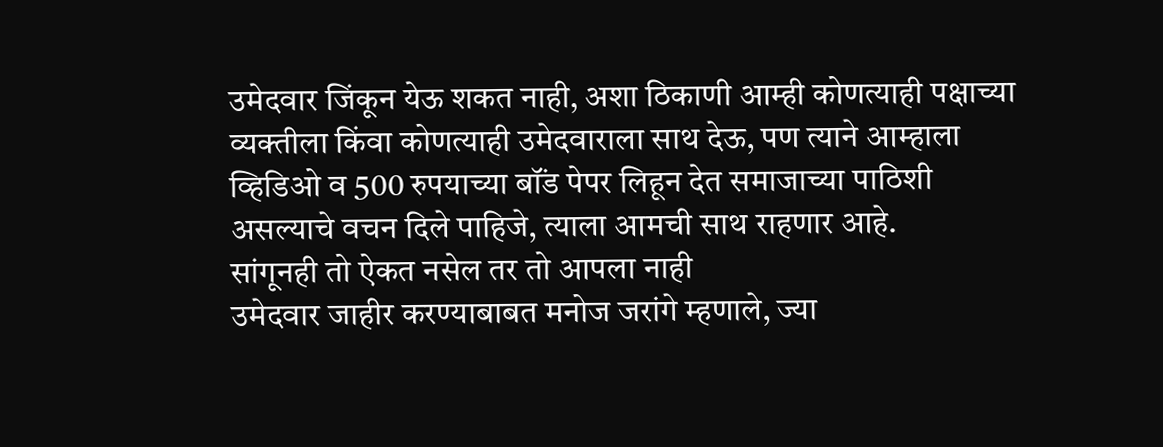उमेदवार जिंकून येऊ शकत नाही, अशा ठिकाणी आम्ही कोणत्याही पक्षाच्या व्यक्तीला किंवा कोणत्याही उमेदवाराला साथ देऊ, पण त्याने आम्हाला व्हिडिओ व 500 रुपयाच्या बॉंड पेपर लिहून देत समाजाच्या पाठिशी असल्याचे वचन दिले पाहिजे, त्याला आमची साथ राहणार आहे.
सांगूनही तो ऐकत नसेल तर तो आपला नाही
उमेदवार जाहीर करण्याबाबत मनोज जरांगे म्हणाले, ज्या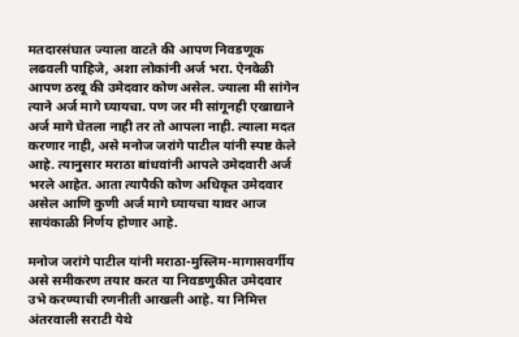मतदारसंघात ज्याला वाटते की आपण निवडणूक लढवली पाहिजे, अशा लोकांनी अर्ज भरा. ऐनवेळी आपण ठरवू की उमेदवार कोण असेल. ज्याला मी सांगेन त्याने अर्ज मागे घ्यायचा. पण जर मी सांगूनही एखाद्याने अर्ज मागे घेतला नाही तर तो आपला नाही. त्याला मदत करणार नाही, असे मनोज जरांगे पाटील यांनी स्पष्ट केले आहे. त्यानुसार मराठा बांधवांनी आपले उमेदवारी अर्ज भरले आहेत. आता त्यापैकी कोण अधिकृत उमेदवार असेल आणि कुणी अर्ज मागे घ्यायचा यावर आज सायंकाळी निर्णय होणार आहे.

मनोज जरांगे पाटील यांनी मराठा-मुस्लिम-मागासवर्गीय असे समीकरण तयार करत या निवडणुकीत उमेदवार उभे करण्याची रणनीती आखली आहे. या निमित्त अंतरवाली सराटी येथे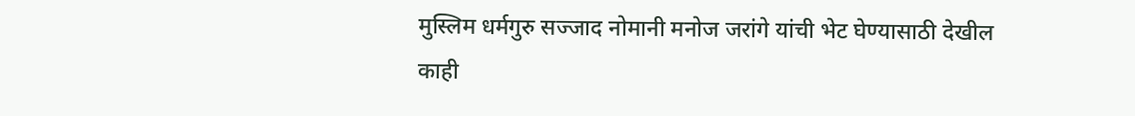मुस्लिम धर्मगुरु सज्जाद नोमानी मनोज जरांगे यांची भेट घेण्यासाठी देखील काही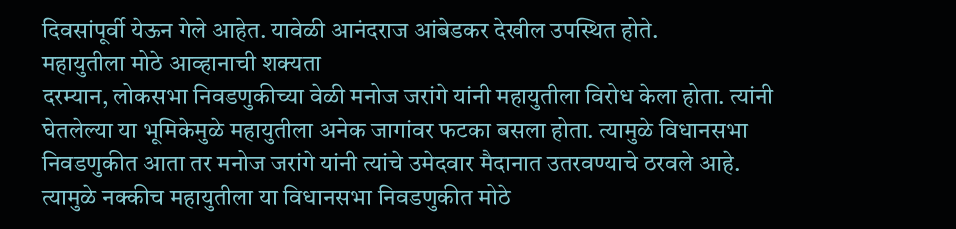दिवसांपूर्वी येऊन गेले आहेत. यावेळी आनंदराज आंबेडकर देखील उपस्थित होते.
महायुतीला मोठे आव्हानाची शक्यता
दरम्यान, लोकसभा निवडणुकीच्या वेळी मनोज जरांगे यांनी महायुतीला विरोध केला होता. त्यांनी घेतलेल्या या भूमिकेमुळे महायुतीला अनेक जागांवर फटका बसला होता. त्यामुळे विधानसभा निवडणुकीत आता तर मनोज जरांगे यांनी त्यांचे उमेदवार मैदानात उतरवण्याचे ठरवले आहे. त्यामुळे नक्कीच महायुतीला या विधानसभा निवडणुकीत मोठे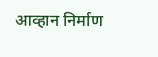आव्हान निर्माण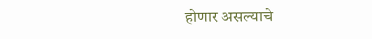होणार असल्याचे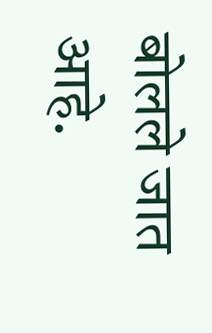बोलले जात आहे.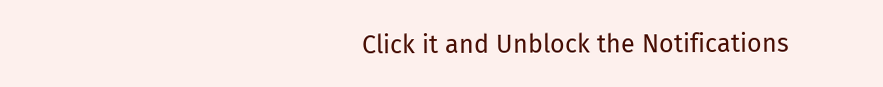Click it and Unblock the Notifications